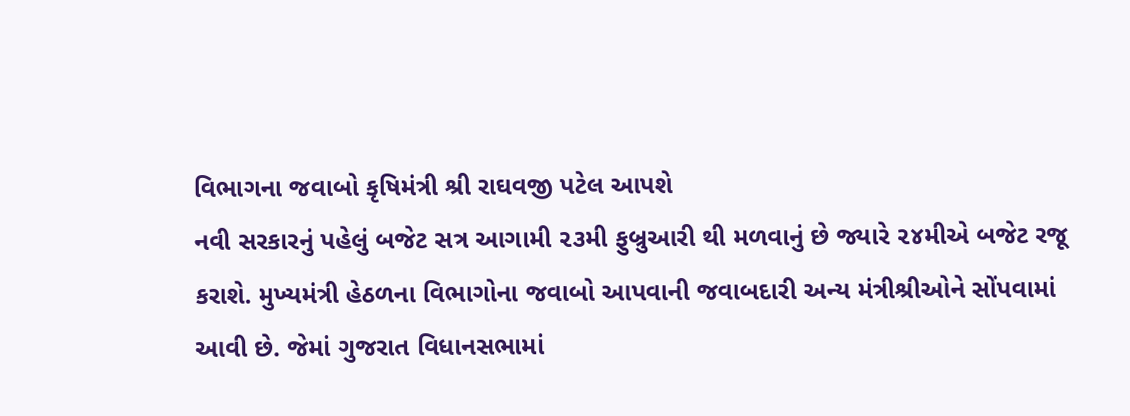વિભાગના જવાબો કૃષિમંત્રી શ્રી રાઘવજી પટેલ આપશે
નવી સરકારનું પહેલું બજેટ સત્ર આગામી ૨૩મી ફુબ્રુઆરી થી મળવાનું છે જ્યારે ૨૪મીએ બજેટ રજૂ
કરાશે. મુખ્યમંત્રી હેઠળના વિભાગોના જવાબો આપવાની જવાબદારી અન્ય મંત્રીશ્રીઓને સોંપવામાં
આવી છે. જેમાં ગુજરાત વિધાનસભામાં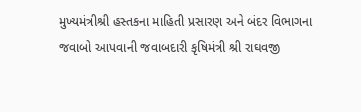મુખ્યમંત્રીશ્રી હસ્તકના માહિતી પ્રસારણ અને બંદર વિભાગના
જવાબો આપવાની જવાબદારી કૃષિમંત્રી શ્રી રાઘવજી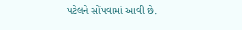પટેલને સોંપવામાં આવી છે.